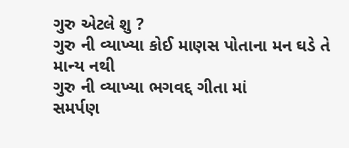ગુરુ એટલે શુ ?
ગુરુ ની વ્યાખ્યા કોઈ માણસ પોતાના મન ઘડે તે માન્ય નથી
ગુરુ ની વ્યાખ્યા ભગવદ્દ ગીતા માં
સમર્પણ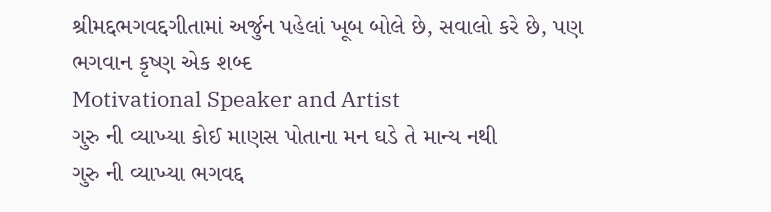શ્રીમદ્દભગવદ્દગીતામાં અર્જુન પહેલાં ખૂબ બોલે છે, સવાલો કરે છે, પણ ભગવાન કૃષ્ણ એક શબ્દ
Motivational Speaker and Artist
ગુરુ ની વ્યાખ્યા કોઈ માણસ પોતાના મન ઘડે તે માન્ય નથી
ગુરુ ની વ્યાખ્યા ભગવદ્દ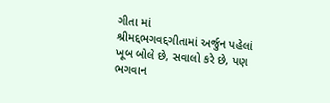ગીતા માં
શ્રીમદ્દભગવદ્દગીતામાં અર્જુન પહેલાં ખૂબ બોલે છે, સવાલો કરે છે, પણ ભગવાન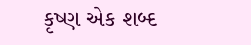કૃષ્ણ એક શબ્દ